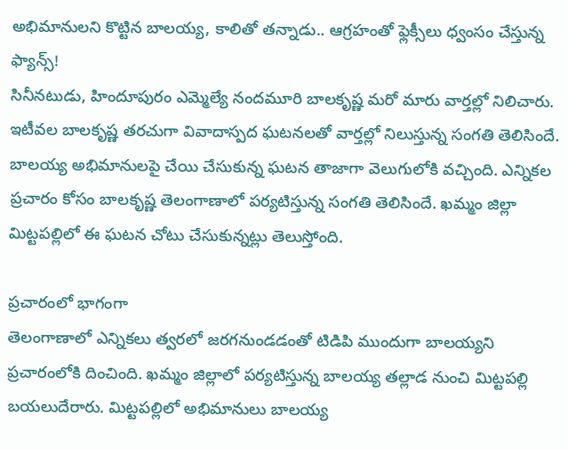అభిమానులని కొట్టిన బాలయ్య, కాలితో తన్నాడు.. ఆగ్రహంతో ఫ్లెక్సీలు ధ్వంసం చేస్తున్న ఫ్యాన్స్!
సినీనటుడు, హిందూపురం ఎమ్మెల్యే నందమూరి బాలకృష్ణ మరో మారు వార్తల్లో నిలిచారు. ఇటీవల బాలకృష్ణ తరచుగా వివాదాస్పద ఘటనలతో వార్తల్లో నిలుస్తున్న సంగతి తెలిసిందే. బాలయ్య అభిమానులపై చేయి చేసుకున్న ఘటన తాజాగా వెలుగులోకి వచ్చింది. ఎన్నికల ప్రచారం కోసం బాలకృష్ణ తెలంగాణాలో పర్యటిస్తున్న సంగతి తెలిసిందే. ఖమ్మం జిల్లా మిట్టపల్లిలో ఈ ఘటన చోటు చేసుకున్నట్లు తెలుస్తోంది.

ప్రచారంలో భాగంగా
తెలంగాణాలో ఎన్నికలు త్వరలో జరగనుండడంతో టిడిపి ముందుగా బాలయ్యని ప్రచారంలోకి దించింది. ఖమ్మం జిల్లాలో పర్యటిస్తున్న బాలయ్య తల్లాడ నుంచి మిట్టపల్లి బయలుదేరారు. మిట్టపల్లిలో అభిమానులు బాలయ్య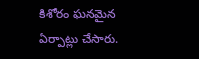కిశోరం ఘనమైన ఏర్పాట్లు చేసారు.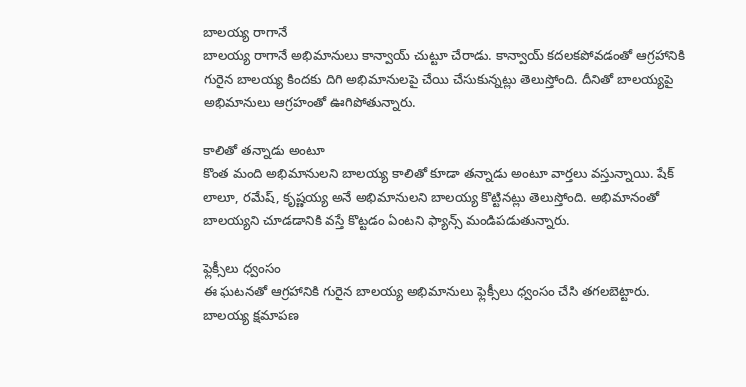బాలయ్య రాగానే
బాలయ్య రాగానే అభిమానులు కాన్వాయ్ చుట్టూ చేరాడు. కాన్వాయ్ కదలకపోవడంతో ఆగ్రహానికి గురైన బాలయ్య కిందకు దిగి అభిమానులపై చేయి చేసుకున్నట్లు తెలుస్తోంది. దీనితో బాలయ్యపై అభిమానులు ఆగ్రహంతో ఊగిపోతున్నారు.

కాలితో తన్నాడు అంటూ
కొంత మంది అభిమానులని బాలయ్య కాలితో కూడా తన్నాడు అంటూ వార్తలు వస్తున్నాయి. షేక్ లాలూ, రమేష్, కృష్ణయ్య అనే అభిమానులని బాలయ్య కొట్టినట్లు తెలుస్తోంది. అభిమానంతో బాలయ్యని చూడడానికి వస్తే కొట్టడం ఏంటని ఫ్యాన్స్ మండిపడుతున్నారు.

ఫ్లెక్సీలు ధ్వంసం
ఈ ఘటనతో ఆగ్రహానికి గురైన బాలయ్య అభిమానులు ఫ్లెక్సీలు ధ్వంసం చేసి తగలబెట్టారు. బాలయ్య క్షమాపణ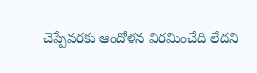చెప్పేవరకు ఆందోళన విరమించేది లేదని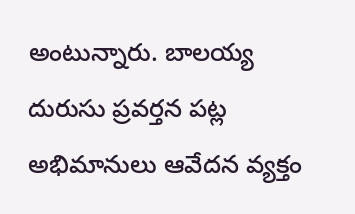అంటున్నారు. బాలయ్య దురుసు ప్రవర్తన పట్ల అభిమానులు ఆవేదన వ్యక్తం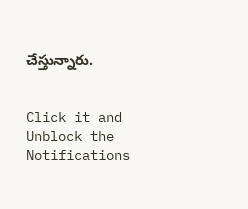చేస్తున్నారు.


Click it and Unblock the Notifications